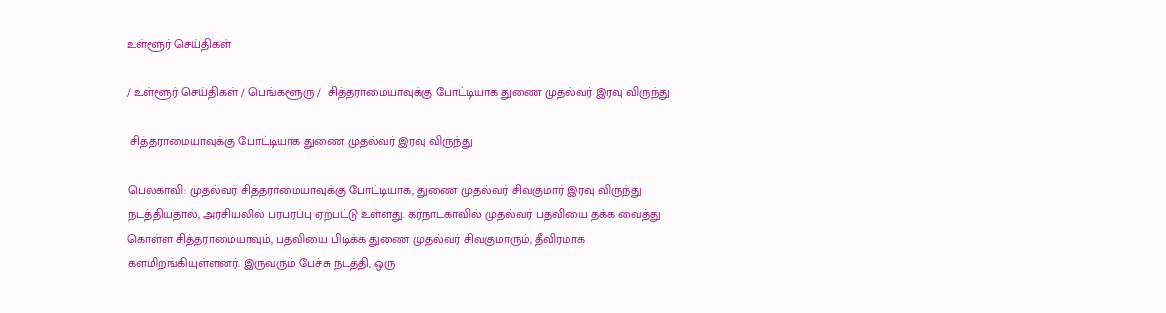உள்ளூர் செய்திகள்

/ உள்ளூர் செய்திகள் / பெங்களூரு /  சித்தராமையாவுக்கு போட்டியாக துணை முதல்வர் இரவு விருந்து

 சித்தராமையாவுக்கு போட்டியாக துணை முதல்வர் இரவு விருந்து

பெலகாவி: முதல்வர் சித்தராமையாவுக்கு போட்டியாக, துணை முதல்வர் சிவகுமார் இரவு விருந்து நடத்தியதால், அரசியலில் பரபரப்பு ஏற்பட்டு உள்ளது. கர்நாடகாவில் முதல்வர் பதவியை தக்க வைத்து கொள்ள சித்தராமையாவும், பதவியை பிடிக்க துணை முதல்வர் சிவகுமாரும், தீவிரமாக களமிறங்கியுள்ளனர். இருவரும் பேச்சு நடத்தி, ஒரு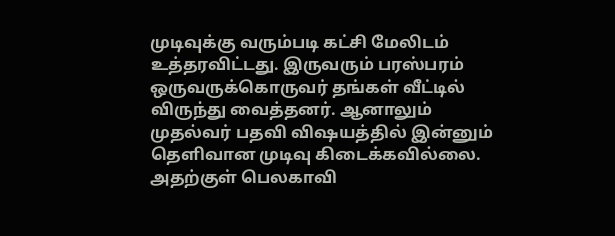முடிவுக்கு வரும்படி கட்சி மேலிடம் உத்தரவிட்டது. இருவரும் பரஸ்பரம் ஒருவருக்கொருவர் தங்கள் வீட்டில் விருந்து வைத்தனர். ஆனாலும் முதல்வர் பதவி விஷயத்தில் இன்னும் தெளிவான முடிவு கிடைக்கவில்லை. அதற்குள் பெலகாவி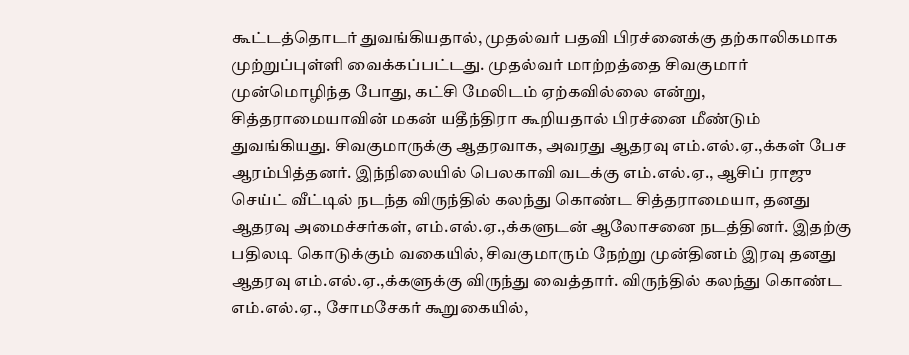கூட்டத்தொடர் துவங்கியதால், முதல்வர் பதவி பிரச்னைக்கு தற்காலிகமாக முற்றுப்புள்ளி வைக்கப்பட்டது. முதல்வர் மாற்றத்தை சிவகுமார் முன்மொழிந்த போது, கட்சி மேலிடம் ஏற்கவில்லை என்று, சித்தராமையாவின் மகன் யதீந்திரா கூறியதால் பிரச்னை மீண்டும் துவங்கியது. சிவகுமாருக்கு ஆதரவாக, அவரது ஆதரவு எம்.எல்.ஏ.,க்கள் பேச ஆரம்பித்தனர். இந்நிலையில் பெலகாவி வடக்கு எம்.எல்.ஏ., ஆசிப் ராஜு செய்ட் வீட்டில் நடந்த விருந்தில் கலந்து கொண்ட சித்தராமையா, தனது ஆதரவு அமைச்சர்கள், எம்.எல்.ஏ.,க்களுடன் ஆலோசனை நடத்தினர். இதற்கு பதிலடி கொடுக்கும் வகையில், சிவகுமாரும் நேற்று முன்தினம் இரவு தனது ஆதரவு எம்.எல்.ஏ.,க்களுக்கு விருந்து வைத்தார். விருந்தில் கலந்து கொண்ட எம்.எல்.ஏ., சோமசேகர் கூறுகையில்,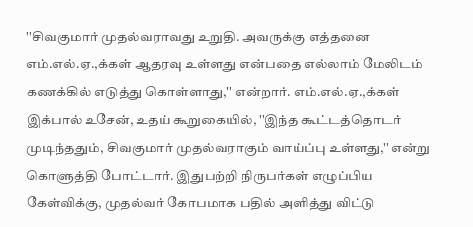''சிவகுமார் முதல்வராவது உறுதி. அவருக்கு எத்தனை எம்.எல்.ஏ.,க்கள் ஆதரவு உள்ளது என்பதை எல்லாம் மேலிடம் கணக்கில் எடுத்து கொள்ளாது,'' என்றார். எம்.எல்.ஏ.,க்கள் இக்பால் உசேன், உதய் கூறுகையில், ''இந்த கூட்டத்தொடர் முடிந்ததும், சிவகுமார் முதல்வராகும் வாய்ப்பு உள்ளது,'' என்று கொளுத்தி போட்டார். இதுபற்றி நிருபர்கள் எழுப்பிய கேள்விக்கு, முதல்வர் கோபமாக பதில் அளித்து விட்டு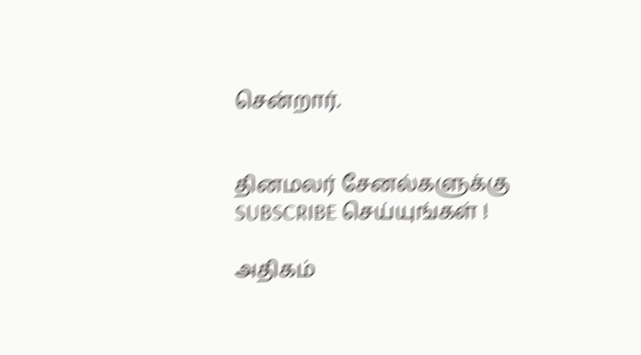சென்றார்.


தினமலர் சேனல்களுக்கு SUBSCRIBE செய்யுங்கள் !

அதிகம்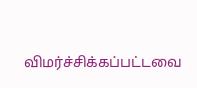விமர்ச்சிக்கப்பட்டவை